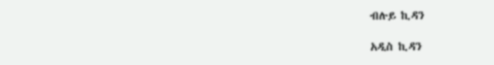ብሉይ ኪዳን

አዲስ ኪዳን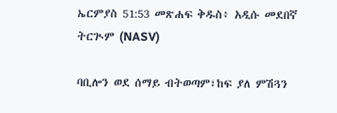ኤርምያስ 51:53 መጽሐፍ ቅዱስ፥ አዲሱ መደበኛ ትርጒም (NASV)

ባቢሎን ወደ ሰማይ ብትወጣም፣ከፍ ያለ ምሽጓን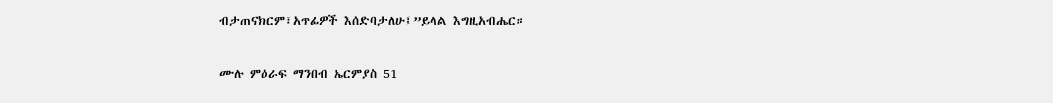ብታጠናክርም፣አጥፊዎች እሰድባታለሁ፤”ይላል እግዚአብሔር።

ሙሉ ምዕራፍ ማንበብ ኤርምያስ 51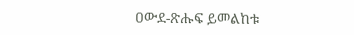ዐውደ-ጽሑፍ ይመልከቱ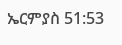ኤርምያስ 51:53